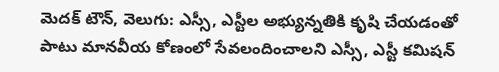మెదక్ టౌన్, వెలుగు: ఎస్సీ, ఎస్టీల అభ్యున్నతికి కృషి చేయడంతో పాటు మానవీయ కోణంలో సేవలందించాలని ఎస్సీ, ఎస్టీ కమిషన్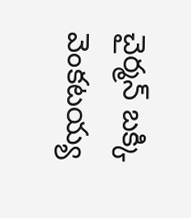చైర్మన్ బక్కి వెంకటయ్య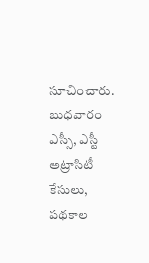సూచించారు. బుధవారం ఎస్సీ, ఎస్టీ అట్రాసిటీ కేసులు, పథకాల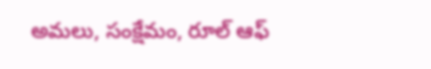అమలు, సంక్షేమం, రూల్ ఆఫ్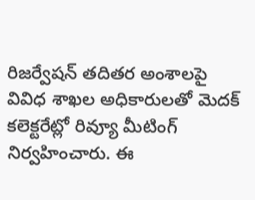రిజర్వేషన్ తదితర అంశాలపై వివిధ శాఖల అధికారులతో మెదక్ కలెక్టరేట్లో రివ్యూ మీటింగ్ నిర్వహించారు. ఈ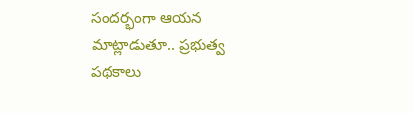సందర్భంగా ఆయన మాట్లాడుతూ.. ప్రభుత్వ పథకాలు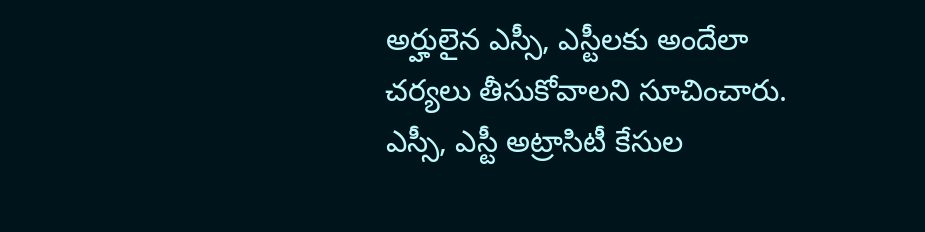అర్హులైన ఎస్సీ, ఎస్టీలకు అందేలా చర్యలు తీసుకోవాలని సూచించారు. ఎస్సీ, ఎస్టీ అట్రాసిటీ కేసుల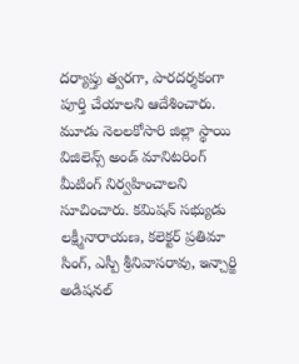దర్యాప్తు త్వరగా, పారదర్శకంగా పూర్తి చేయాలని ఆదేశించారు.
మూడు నెలలకోసారి జిల్లా స్థాయి విజిలెన్స్ అండ్ మానిటరింగ్ మీటింగ్ నిర్వహించాలని సూచించారు. కమిషన్ సభ్యుడు లక్ష్మీనారాయణ, కలెక్టర్ ప్రతిమా సింగ్, ఎస్పీ శ్రీనివాసరావు, ఇన్చార్జి అడిషనల్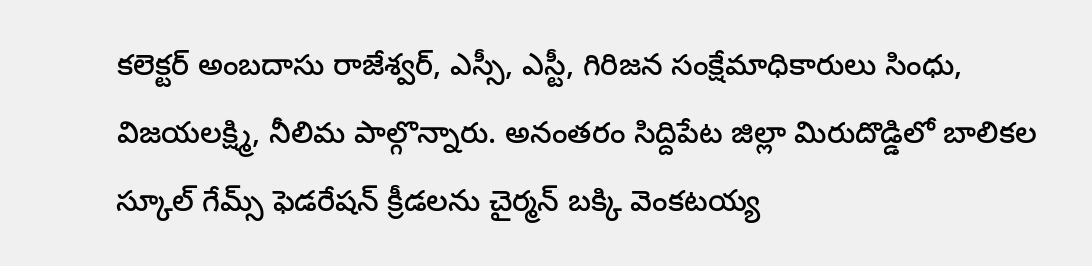కలెక్టర్ అంబదాసు రాజేశ్వర్, ఎస్సీ, ఎస్టీ, గిరిజన సంక్షేమాధికారులు సింధు, విజయలక్ష్మి, నీలిమ పాల్గొన్నారు. అనంతరం సిద్దిపేట జిల్లా మిరుదొడ్డిలో బాలికల స్కూల్ గేమ్స్ ఫెడరేషన్ క్రీడలను చైర్మన్ బక్కి వెంకటయ్య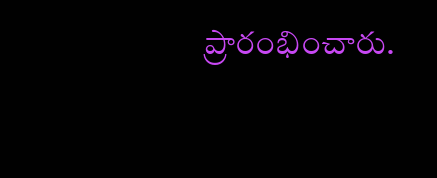ప్రారంభించారు.